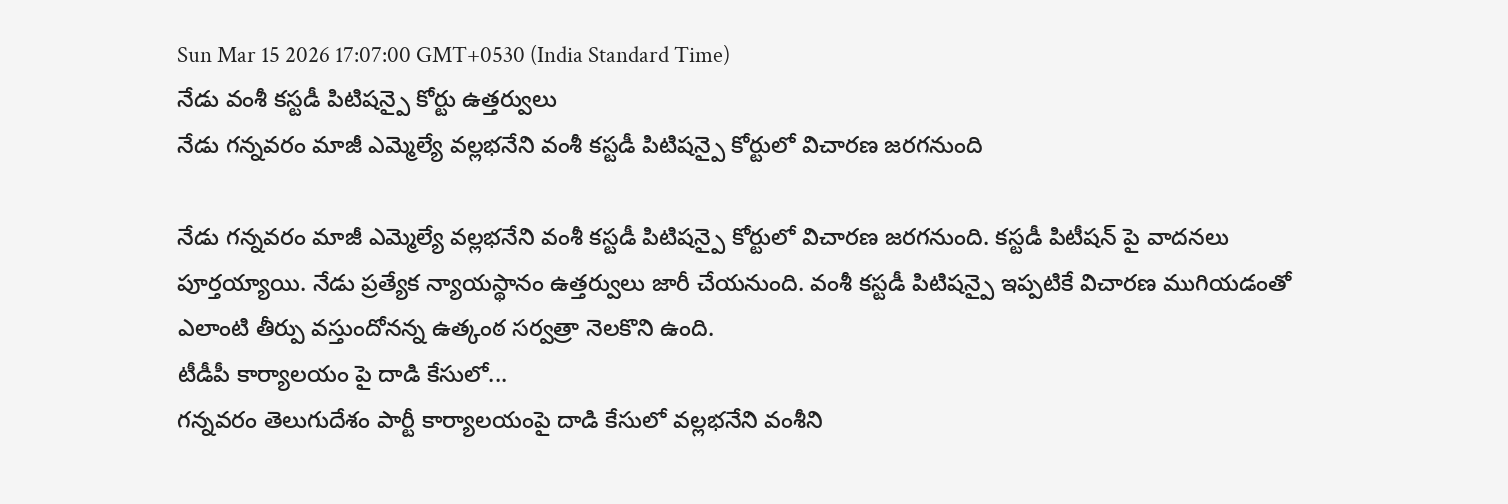Sun Mar 15 2026 17:07:00 GMT+0530 (India Standard Time)
నేడు వంశీ కస్టడీ పిటిషన్పై కోర్టు ఉత్తర్వులు
నేడు గన్నవరం మాజీ ఎమ్మెల్యే వల్లభనేని వంశీ కస్టడీ పిటిషన్పై కోర్టులో విచారణ జరగనుంది

నేడు గన్నవరం మాజీ ఎమ్మెల్యే వల్లభనేని వంశీ కస్టడీ పిటిషన్పై కోర్టులో విచారణ జరగనుంది. కస్టడీ పిటీషన్ పై వాదనలు పూర్తయ్యాయి. నేడు ప్రత్యేక న్యాయస్థానం ఉత్తర్వులు జారీ చేయనుంది. వంశీ కస్టడీ పిటిషన్పై ఇప్పటికే విచారణ ముగియడంతో ఎలాంటి తీర్పు వస్తుందోనన్న ఉత్కంఠ సర్వత్రా నెలకొని ఉంది.
టీడీపీ కార్యాలయం పై దాడి కేసులో...
గన్నవరం తెలుగుదేశం పార్టీ కార్యాలయంపై దాడి కేసులో వల్లభనేని వంశీని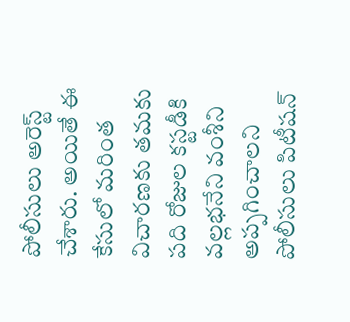పోలీసులు అరెస్ట్ చేశారు. అయితే ఈ కేసులో మరింత విచారణకు తమకు పది రోజుల కస్టడీకి వల్లభనేని వంశీని అప్పగించాలని పోలీసులు పిటీషన్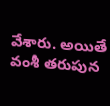వేశారు. అయితే వంశీ తరుపున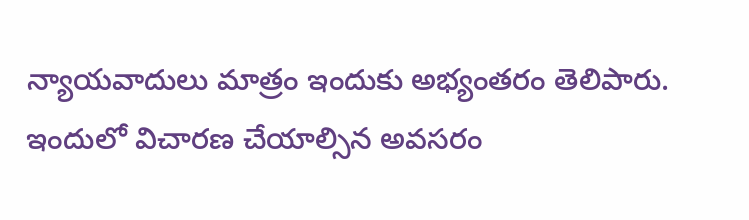న్యాయవాదులు మాత్రం ఇందుకు అభ్యంతరం తెలిపారు. ఇందులో విచారణ చేయాల్సిన అవసరం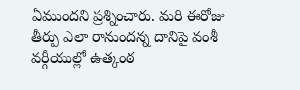ఏముందని ప్రశ్నించారు. మరి ఈరోజు తీర్పు ఎలా రానుందన్న దానిపై వంశీ వర్గీయుల్లో ఉత్కంఠ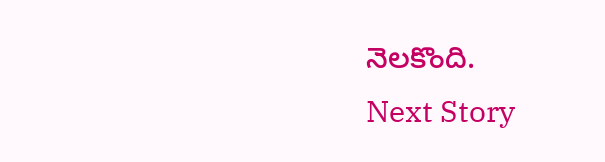నెలకొంది.
Next Story